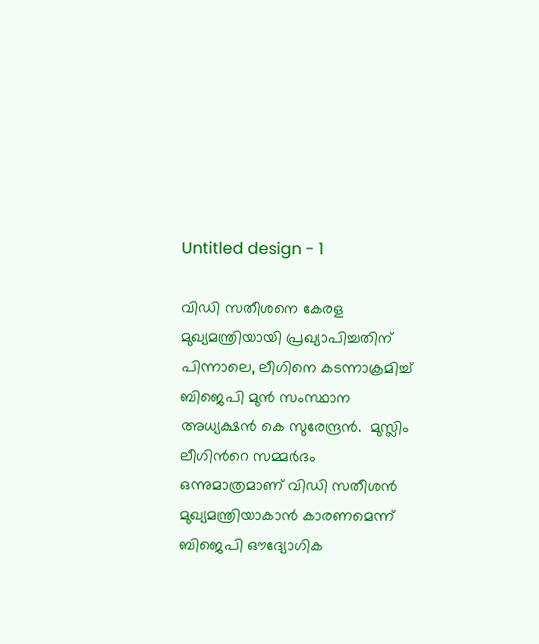Untitled design - 1

വിഡി സതീശനെ കേരള മുഖ്യമന്ത്രിയായി പ്രഖ്യാപിച്ചതിന് പിന്നാലെ, ലീഗിനെ കടന്നാക്രമിച്ച് ബിജെപി മുന്‍ സംസ്ഥാന അധ്യക്ഷന്‍ കെ സുരേന്ദ്രന്‍.  മുസ്ലിം ലീഗിന്‍റെ സമ്മർദം ഒന്നുമാത്രമാണ് വിഡി സതീശൻ മുഖ്യമന്ത്രിയാകാൻ കാരണമെന്ന് ബിജെപി ഔദ്യോഗിക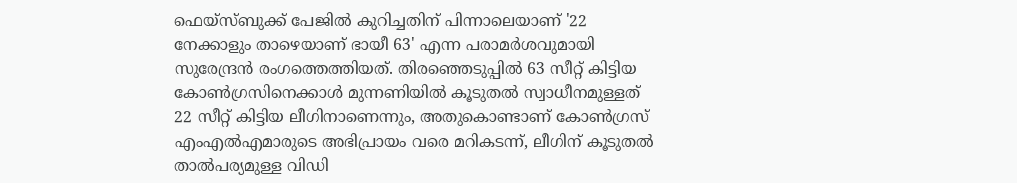ഫെയ്സ്ബുക്ക് പേജില്‍ കുറിച്ചതിന് പിന്നാലെയാണ് '22 നേക്കാളും താഴെയാണ് ഭായീ 63' എന്ന പരാമര്‍ശവുമായി സുരേന്ദ്രന്‍ രംഗത്തെത്തിയത്. തിരഞ്ഞെടുപ്പില്‍ 63 സീറ്റ് കിട്ടിയ കോണ്‍ഗ്രസിനെക്കാള്‍ മുന്നണിയില്‍ കൂടുതല്‍ സ്വാധീനമുള്ളത് 22 സീറ്റ് കിട്ടിയ ലീഗിനാണെന്നും, അതുകൊണ്ടാണ് കോണ്‍ഗ്രസ് എംഎല്‍എമാരുടെ അഭിപ്രായം വരെ മറികടന്ന്, ലീഗിന് കൂടുതല്‍ താല്‍പര്യമുള്ള വിഡി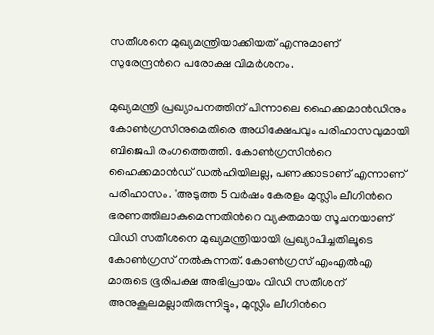സതീശനെ മുഖ്യമന്ത്രിയാക്കിയത് എന്നുമാണ് സുരേന്ദ്രന്‍റെ പരോക്ഷ വിമര്‍ശനം.

മുഖ്യമന്ത്രി പ്രഖ്യാപനത്തിന് പിന്നാലെ ഹൈക്കമാൻഡിനും കോൺഗ്രസിനുമെതിരെ അധിക്ഷേപവും പരിഹാസവുമായി ബിജെപി രംഗത്തെത്തി. കോൺഗ്രസിന്‍റെ ഹൈക്കമാൻഡ് ഡൽഹിയിലല്ല, പണക്കാടാണ് എന്നാണ് പരിഹാസം. 'അടുത്ത 5 വർഷം കേരളം മുസ്ലിം ലീഗിന്‍റെ ഭരണത്തിലാകുമെന്നതിന്‍റെ വ്യക്തമായ സൂചനയാണ് വിഡി സതീശനെ മുഖ്യമന്ത്രിയായി പ്രഖ്യാപിച്ചതിലൂടെ കോൺഗ്രസ് നൽകുന്നത്. കോൺഗ്രസ് എംഎൽഎ മാരുടെ ഭൂരിപക്ഷ അഭിപ്രായം വിഡി സതീശന് അനുകൂലമല്ലാതിരുന്നിട്ടും, മുസ്ലിം ലീഗിന്‍റെ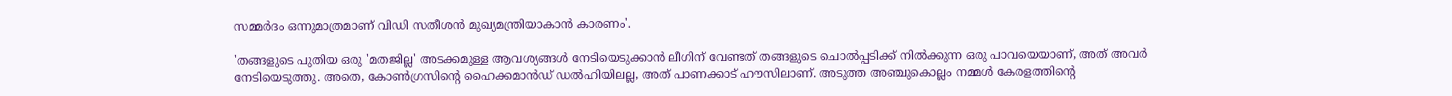സമ്മർദം ഒന്നുമാത്രമാണ് വിഡി സതീശൻ മുഖ്യമന്ത്രിയാകാൻ കാരണം'.

'തങ്ങളുടെ പുതിയ ഒരു 'മതജില്ല' അടക്കമുള്ള ആവശ്യങ്ങൾ നേടിയെടുക്കാൻ ലീഗിന് വേണ്ടത് തങ്ങളുടെ ചൊൽപ്പടിക്ക് നിൽക്കുന്ന ഒരു പാവയെയാണ്, അത് അവർ നേടിയെടുത്തു. അതെ, കോൺഗ്രസിന്‍റെ ഹൈക്കമാൻഡ് ഡൽഹിയിലല്ല, അത് പാണക്കാട് ഹൗസിലാണ്. അടുത്ത അഞ്ചുകൊല്ലം നമ്മൾ കേരളത്തിന്‍റെ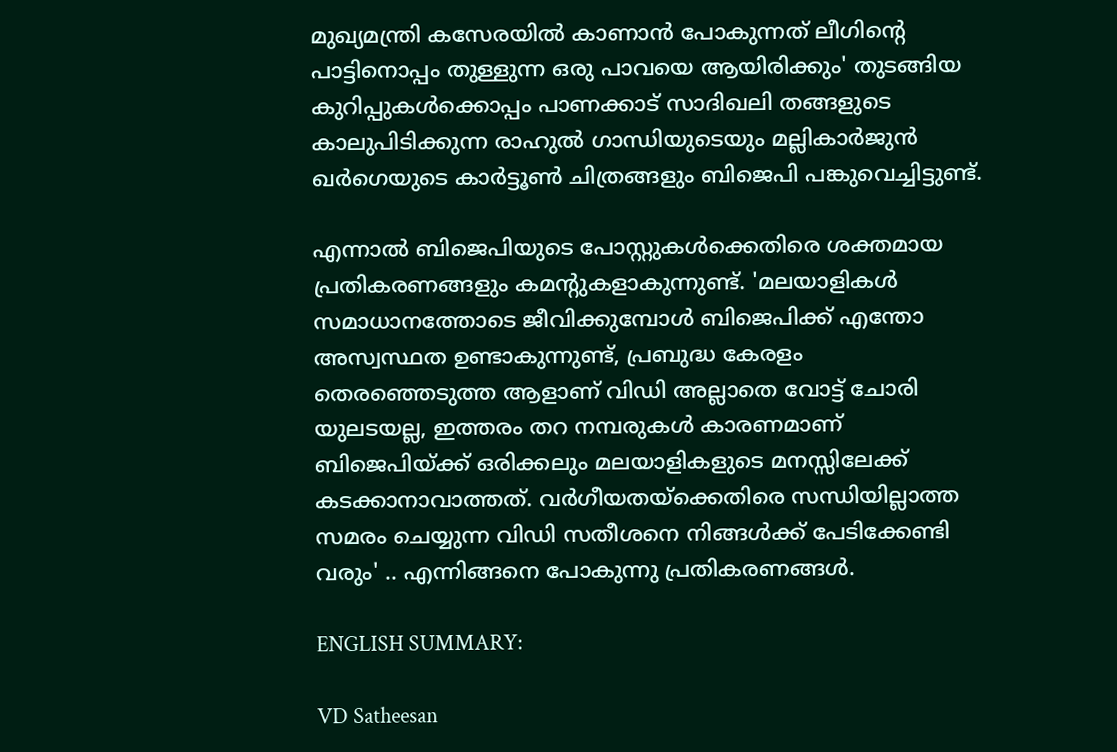മുഖ്യമന്ത്രി കസേരയിൽ കാണാൻ പോകുന്നത് ലീഗിന്‍റെ പാട്ടിനൊപ്പം തുള്ളുന്ന ഒരു പാവയെ ആയിരിക്കും' തുടങ്ങിയ കുറിപ്പുകൾക്കൊപ്പം പാണക്കാട് സാദിഖലി തങ്ങളുടെ കാലുപിടിക്കുന്ന രാഹുൽ ഗാന്ധിയുടെയും മല്ലികാർജുൻ ഖർഗെയുടെ കാർട്ടൂൺ ചിത്രങ്ങളും ബിജെപി പങ്കുവെച്ചിട്ടുണ്ട്.

എന്നാൽ ബിജെപിയുടെ പോസ്റ്റുകൾക്കെതിരെ ശക്തമായ പ്രതികരണങ്ങളും കമന്റുകളാകുന്നുണ്ട്. 'മലയാളികൾ സമാധാനത്തോടെ ജീവിക്കുമ്പോൾ ബിജെപിക്ക് എന്തോ അസ്വസ്ഥത ഉണ്ടാകുന്നുണ്ട്, പ്രബുദ്ധ കേരളം തെരഞ്ഞെടുത്ത ആളാണ് വിഡി അല്ലാതെ വോട്ട് ചോരി യുലടയല്ല, ഇത്തരം തറ നമ്പരുകൾ കാരണമാണ് ബിജെപിയ്ക്ക് ഒരിക്കലും മലയാളികളുടെ മനസ്സിലേക്ക് കടക്കാനാവാത്തത്. വർഗീയതയ്ക്കെതിരെ സന്ധിയില്ലാത്ത സമരം ചെയ്യുന്ന വിഡി സതീശനെ നിങ്ങൾക്ക് പേടിക്കേണ്ടി വരും' .. എന്നിങ്ങനെ പോകുന്നു പ്രതികരണങ്ങൾ.

ENGLISH SUMMARY:

VD Satheesan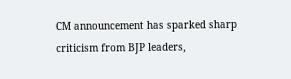CM announcement has sparked sharp criticism from BJP leaders,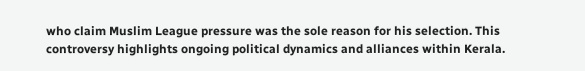who claim Muslim League pressure was the sole reason for his selection. This controversy highlights ongoing political dynamics and alliances within Kerala.